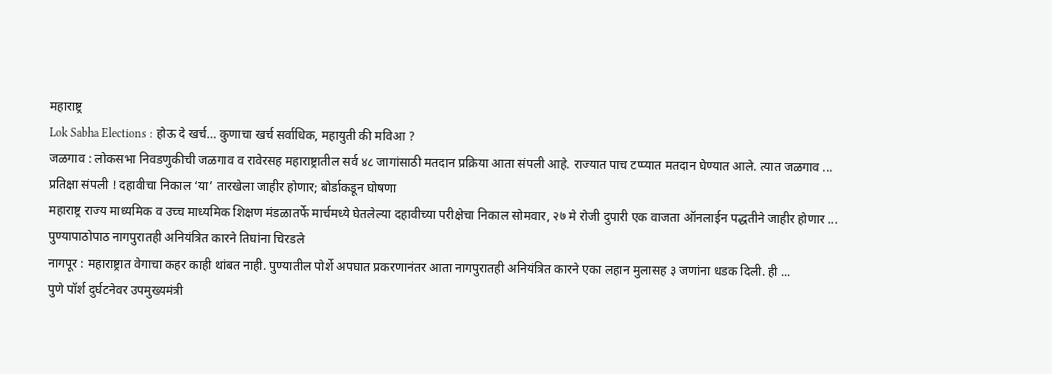महाराष्ट्र
Lok Sabha Elections : होऊ दे खर्च… कुणाचा खर्च सर्वाधिक, महायुती की मविआ ?
जळगाव : लोकसभा निवडणुकीची जळगाव व रावेरसह महाराष्ट्रातील सर्व ४८ जागांसाठी मतदान प्रक्रिया आता संपली आहे. राज्यात पाच टप्प्यात मतदान घेण्यात आले. त्यात जळगाव ...
प्रतिक्षा संपली ! दहावीचा निकाल ‘या’ तारखेला जाहीर होणार; बोर्डाकडून घोषणा
महाराष्ट्र राज्य माध्यमिक व उच्च माध्यमिक शिक्षण मंडळातर्फे मार्चमध्ये घेतलेल्या दहावीच्या परीक्षेचा निकाल सोमवार, २७ मे रोजी दुपारी एक वाजता ऑनलाईन पद्धतीने जाहीर होणार ...
पुण्यापाठोपाठ नागपुरातही अनियंत्रित कारने तिघांना चिरडले
नागपूर : महाराष्ट्रात वेगाचा कहर काही थांबत नाही. पुण्यातील पोर्शे अपघात प्रकरणानंतर आता नागपुरातही अनियंत्रित कारने एका लहान मुलासह ३ जणांना धडक दिली. ही ...
पुणे पॉर्श दुर्घटनेवर उपमुख्यमंत्री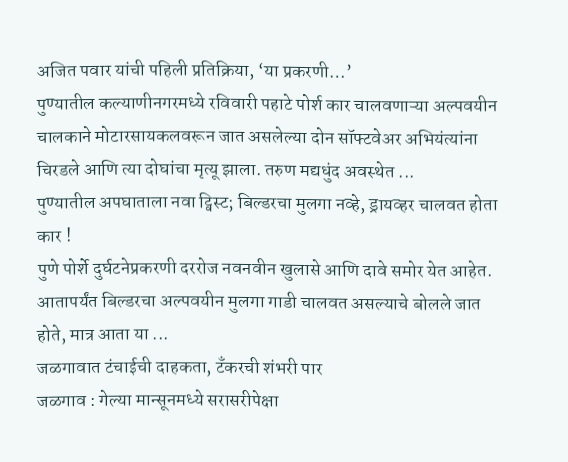अजित पवार यांची पहिली प्रतिक्रिया, ‘या प्रकरणी…’
पुण्यातील कल्याणीनगरमध्ये रविवारी पहाटे पोर्श कार चालवणाऱ्या अल्पवयीन चालकाने मोटारसायकलवरून जात असलेल्या दोन सॉफ्टवेअर अभियंत्यांना चिरडले आणि त्या दोघांचा मृत्यू झाला. तरुण मद्यधुंद अवस्थेत ...
पुण्यातील अपघाताला नवा ट्विस्ट; बिल्डरचा मुलगा नव्हे, ड्रायव्हर चालवत होता कार !
पुणे पोर्शे दुर्घटनेप्रकरणी दररोज नवनवीन खुलासे आणि दावे समोर येत आहेत. आतापर्यंत बिल्डरचा अल्पवयीन मुलगा गाडी चालवत असल्याचे बोलले जात होते, मात्र आता या ...
जळगावात टंचाईची दाहकता, टँकरची शंभरी पार
जळगाव : गेल्या मान्सूनमध्ये सरासरीपेक्षा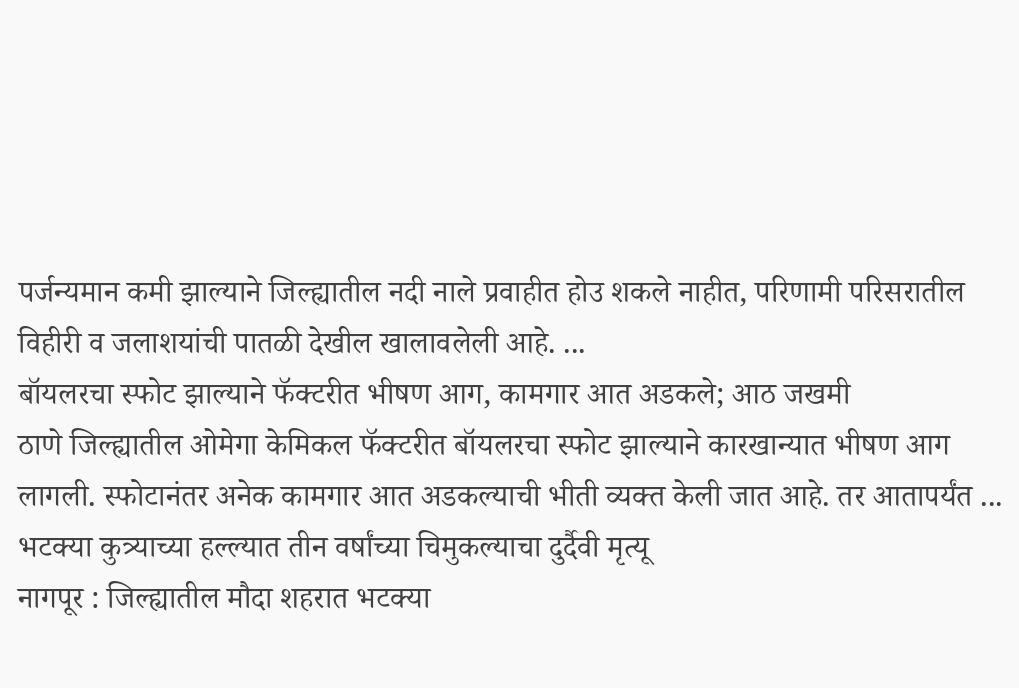पर्जन्यमान कमी झाल्याने जिल्ह्यातील नदी नाले प्रवाहीत होउ शकले नाहीत, परिणामी परिसरातील विहीरी व जलाशयांची पातळी देखील खालावलेली आहे. ...
बॉयलरचा स्फोट झाल्याने फॅक्टरीत भीषण आग, कामगार आत अडकले; आठ जखमी
ठाणे जिल्ह्यातील ओमेगा केमिकल फॅक्टरीत बॉयलरचा स्फोट झाल्याने कारखान्यात भीषण आग लागली. स्फोटानंतर अनेक कामगार आत अडकल्याची भीती व्यक्त केली जात आहे. तर आतापर्यंत ...
भटक्या कुत्र्याच्या हल्ल्यात तीन वर्षांच्या चिमुकल्याचा दुर्दैवी मृत्यू
नागपूर : जिल्ह्यातील मौदा शहरात भटक्या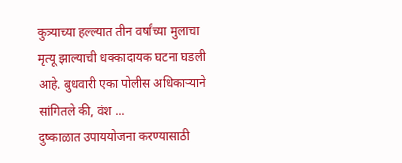कुत्र्याच्या हल्ल्यात तीन वर्षांच्या मुलाचा मृत्यू झाल्याची धक्कादायक घटना घडली आहे. बुधवारी एका पोलीस अधिकाऱ्याने सांगितले की, वंश ...
दुष्काळात उपाययोजना करण्यासाठी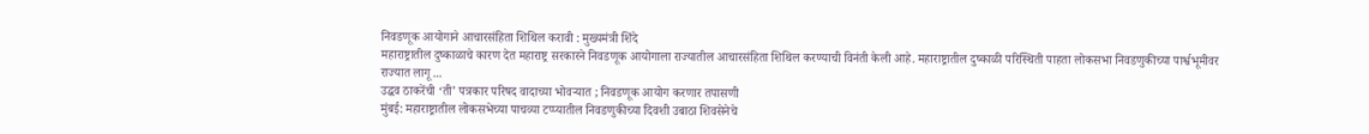निवडणूक आयोगाने आचारसंहिता शिथिल करावी : मुख्यमंत्री शिंदे
महाराष्ट्रातील दुष्काळाचे कारण देत महाराष्ट्र सरकारने निवडणूक आयोगाला राज्यातील आचारसंहिता शिथिल करण्याची विनंती केली आहे. महाराष्ट्रातील दुष्काळी परिस्थिती पाहता लोकसभा निवडणुकीच्या पार्श्वभूमीवर राज्यात लागू ...
उद्धव ठाकरेंची ‘ती’ पत्रकार परिषद वादाच्या भोवऱ्यात ; निवडणूक आयोग करणार तपासणी
मुंबई: महाराष्ट्रातील लोकसभेच्या पाचव्या टप्प्यातील निवडणुकीच्या दिवशी उबाठा शिवसेनेचे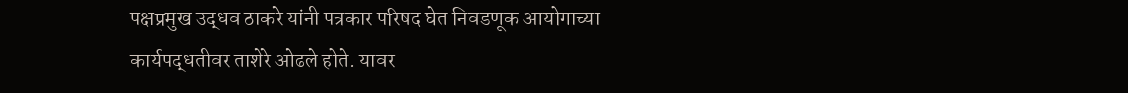पक्षप्रमुख उद्धव ठाकरे यांनी पत्रकार परिषद घेत निवडणूक आयोगाच्या कार्यपद्धतीवर ताशेरे ओढले होते. यावर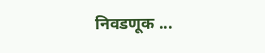निवडणूक ...